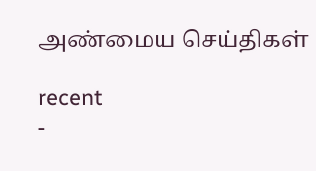அண்மைய செய்திகள்

recent
-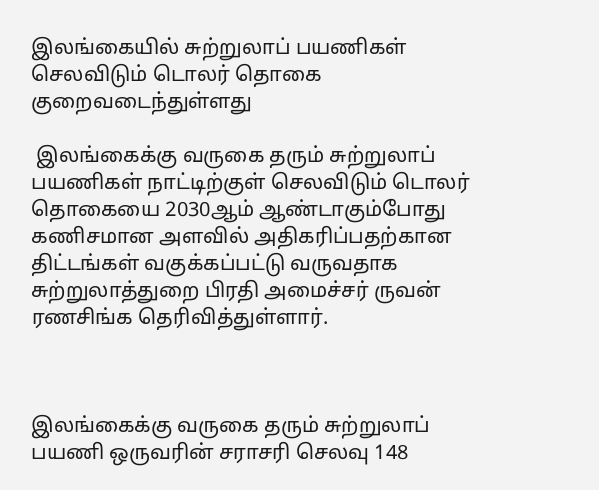இலங்கையில் சுற்றுலாப் பயணிகள் செலவிடும் டொலர் தொகை குறைவடைந்துள்ளது

 இலங்கைக்கு வருகை தரும் சுற்றுலாப் பயணிகள் நாட்டிற்குள் செலவிடும் டொலர் தொகையை 2030ஆம் ஆண்டாகும்போது கணிசமான அளவில் அதிகரிப்பதற்கான திட்டங்கள் வகுக்கப்பட்டு வருவதாக சுற்றுலாத்துறை பிரதி அமைச்சர் ருவன் ரணசிங்க தெரிவித்துள்ளார்.



இலங்கைக்கு வருகை தரும் சுற்றுலாப் பயணி ஒருவரின் சராசரி செலவு 148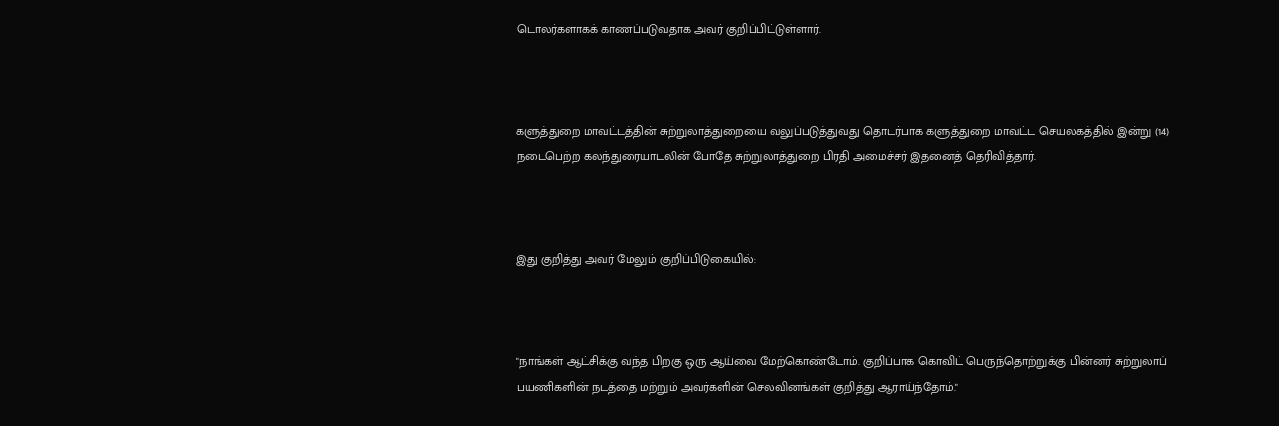டொலர்களாகக் காணப்படுவதாக அவர் குறிப்பிட்டுள்ளார்.



களுத்துறை மாவட்டத்தின் சுற்றுலாத்துறையை வலுப்படுத்துவது தொடர்பாக களுத்துறை மாவட்ட செயலகத்தில் இன்று (14) நடைபெற்ற கலந்துரையாடலின் போதே சுற்றுலாத்துறை பிரதி அமைச்சர் இதனைத் தெரிவித்தார்.



இது குறித்து அவர் மேலும் குறிப்பிடுகையில்:



"நாங்கள் ஆட்சிக்கு வந்த பிறகு ஒரு ஆய்வை மேற்கொண்டோம். குறிப்பாக கொவிட் பெருந்தொற்றுக்கு பின்னர் சுற்றுலாப் பயணிகளின் நடத்தை மற்றும் அவர்களின் செலவினங்கள் குறித்து ஆராய்ந்தோம்."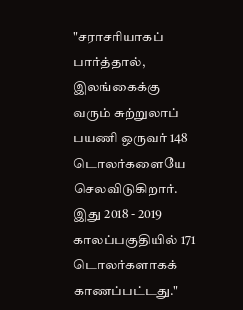"சராசரியாகப் பார்த்தால், இலங்கைக்கு வரும் சுற்றுலாப் பயணி ஒருவர் 148 டொலர்களையே செலவிடுகிறார். இது 2018 - 2019 காலப்பகுதியில் 171 டொலர்களாகக் காணப்பட்டது."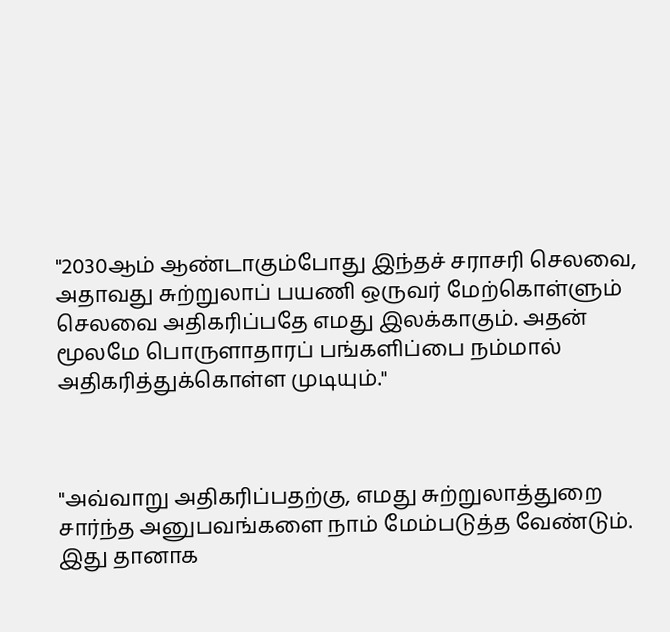"2030ஆம் ஆண்டாகும்போது இந்தச் சராசரி செலவை, அதாவது சுற்றுலாப் பயணி ஒருவர் மேற்கொள்ளும் செலவை அதிகரிப்பதே எமது இலக்காகும். அதன் மூலமே பொருளாதாரப் பங்களிப்பை நம்மால் அதிகரித்துக்கொள்ள முடியும்."



"அவ்வாறு அதிகரிப்பதற்கு, எமது சுற்றுலாத்துறை சார்ந்த அனுபவங்களை நாம் மேம்படுத்த வேண்டும். இது தானாக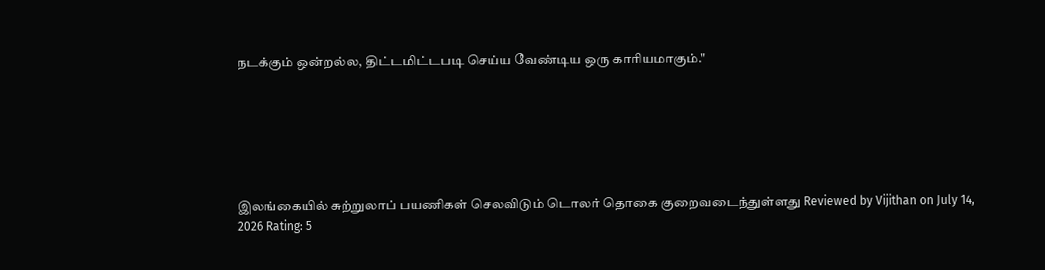நடக்கும் ஒன்றல்ல, திட்டமிட்டபடி செய்ய வேண்டிய ஒரு காரியமாகும்."






இலங்கையில் சுற்றுலாப் பயணிகள் செலவிடும் டொலர் தொகை குறைவடைந்துள்ளது Reviewed by Vijithan on July 14, 2026 Rating: 5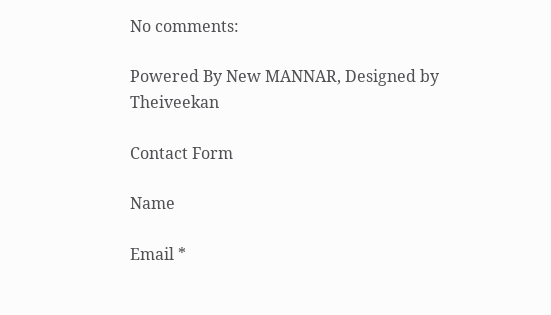No comments:

Powered By New MANNAR, Designed by Theiveekan

Contact Form

Name

Email *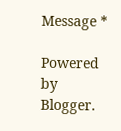Message *

Powered by Blogger.